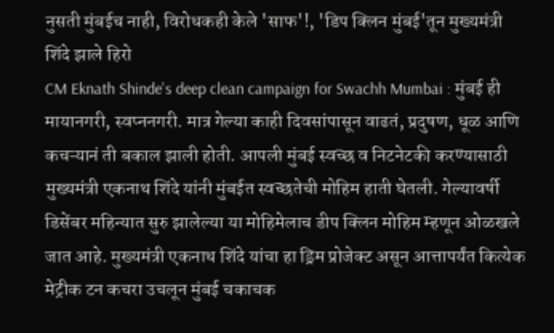नुसती मुंबईच नाही, विरोधकही केले 'साफ'!, 'डिप क्लिन मुंबई'तून मुख्यमंत्री शिंदे झाले हिरो
CM Eknath Shinde's deep clean campaign for Swachh Mumbai : मुंबई ही मायानगरी, स्वप्ननगरी. मात्र गेल्या काही दिवसांपासून वाढतं, प्रदुषण, धूळ आणि कचऱ्यानं ती बकाल झाली होती. आपली मुंबई स्वच्छ व निटनेटकी करण्यासाठी मुख्यमंत्री एकनाथ शिंदे यांनी मुंबईत स्वच्छतेची मोहिम हाती घेतली. गेल्यावर्षी डिसेंबर महिन्यात सुरु झालेल्या या मोहिमेलाच डीप क्लिन मोहिम म्हणून ओळखले जात आहे. मुख्यमंत्री एकनाथ शिंदे यांचा हा ड्रिम प्रोजेक्ट असून आत्तापर्यंत कित्येक मेट्रीक टन कचरा उचलून मुंबई चकाचक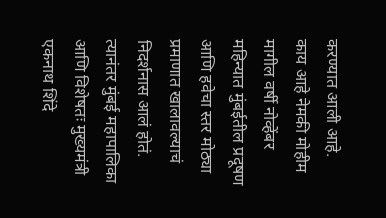करण्यात आली आहे.
काय आहे नेमकी मोहीम
मागील वर्षी नोव्हेंबर महिन्यात मुंबईतील प्रदूषण आणि हवेचा स्तर मोठ्या प्रमाणात खालावल्याचं निदर्शनास आलं होतं. त्यानंतर मुंबई महापालिका आणि विशेषतः मुख्यमंत्री एकनाथ शिंदे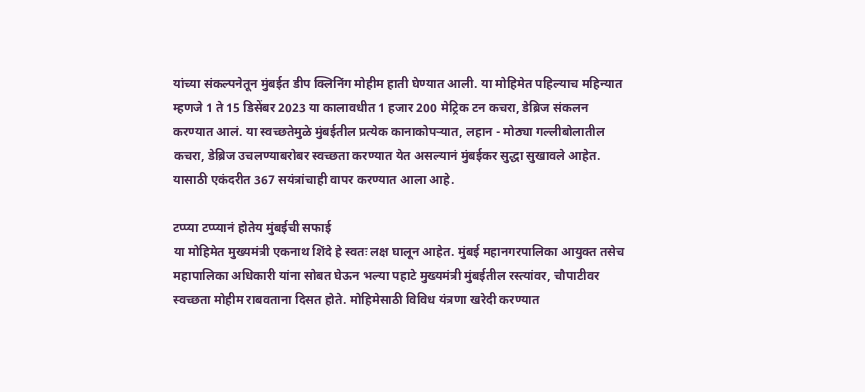यांच्या संकल्पनेतून मुंबईत डीप क्लिनिंग मोहीम हाती घेण्यात आली. या मोहिमेत पहिल्याच महिन्यात म्हणजे 1 ते 15 डिसेंबर 2023 या कालावधीत 1 हजार 200 मेट्रिक टन कचरा, डेब्रिज संकलन करण्यात आलं. या स्वच्छतेमुळे मुंबईतील प्रत्येक कानाकोपऱ्यात, लहान - मोठ्या गल्लीबोलातील कचरा, डेब्रिज उचलण्याबरोबर स्वच्छता करण्यात येत असल्यानं मुंबईकर सुद्धा सुखावले आहेत. यासाठी एकंदरीत 367 सयंत्रांचाही वापर करण्यात आला आहे.

टप्प्या टप्प्यानं होतेय मुंबईची सफाई
या मोहिमेत मुख्यमंत्री एकनाथ शिंदे हे स्वतः लक्ष घालून आहेत. मुंबई महानगरपालिका आयुक्त तसेच महापालिका अधिकारी यांना सोबत घेऊन भल्या पहाटे मुख्यमंत्री मुंबईतील रस्त्यांवर, चौपाटीवर स्वच्छता मोहीम राबवताना दिसत होते. मोहिमेसाठी विविध यंत्रणा खरेदी करण्यात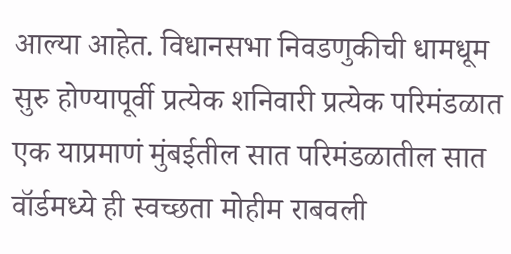आल्या आहेत. विधानसभा निवडणुकीची धामधूम सुरु होण्यापूर्वी प्रत्येक शनिवारी प्रत्येक परिमंडळात एक याप्रमाणं मुंबईतील सात परिमंडळातील सात वॉर्डमध्ये ही स्वच्छता मोहीम राबवली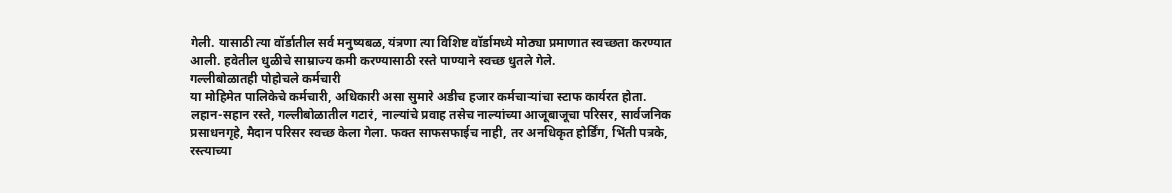गेली. यासाठी त्या वॉर्डातील सर्व मनुष्यबळ, यंत्रणा त्या विशिष्ट वॉर्डामध्ये मोठ्या प्रमाणात स्वच्छता करण्यात आली. हवेतील धुळीचे साम्राज्य कमी करण्यासाठी रस्ते पाण्याने स्वच्छ धुतले गेले.
गल्लीबोळातही पोहोचले कर्मचारी
या मोहिमेत पालिकेचे कर्मचारी, अधिकारी असा सुमारे अडीच हजार कर्मचाऱ्यांचा स्टाफ कार्यरत होता. लहान-सहान रस्ते, गल्लीबोळातील गटारं, नाल्यांचे प्रवाह तसेच नाल्यांच्या आजूबाजूचा परिसर, सार्वजनिक प्रसाधनगृहे, मैदान परिसर स्वच्छ केला गेला. फक्त साफसफाईच नाही, तर अनधिकृत होर्डिंग, भिंती पत्रके, रस्त्याच्या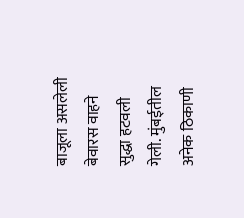बाजूला असलेली बेवारस वाहने सुद्धा हटवली गेली. मुंबईतील अनेक ठिकाणी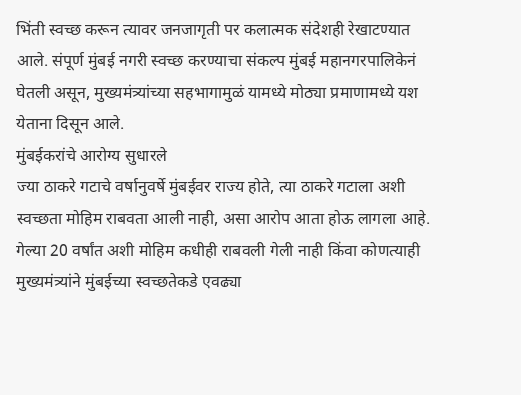भिंती स्वच्छ करून त्यावर जनजागृती पर कलात्मक संदेशही रेखाटण्यात आले. संपूर्ण मुंबई नगरी स्वच्छ करण्याचा संकल्प मुंबई महानगरपालिकेनं घेतली असून, मुख्यमंत्र्यांच्या सहभागामुळं यामध्ये मोठ्या प्रमाणामध्ये यश येताना दिसून आले.
मुंबईकरांचे आरोग्य सुधारले
ज्या ठाकरे गटाचे वर्षानुवर्षे मुंबईवर राज्य होते, त्या ठाकरे गटाला अशी स्वच्छता मोहिम राबवता आली नाही, असा आरोप आता होऊ लागला आहे. गेल्या 20 वर्षांत अशी मोहिम कधीही राबवली गेली नाही किंवा कोणत्याही मुख्यमंत्र्यांने मुंबईच्या स्वच्छतेकडे एवढ्या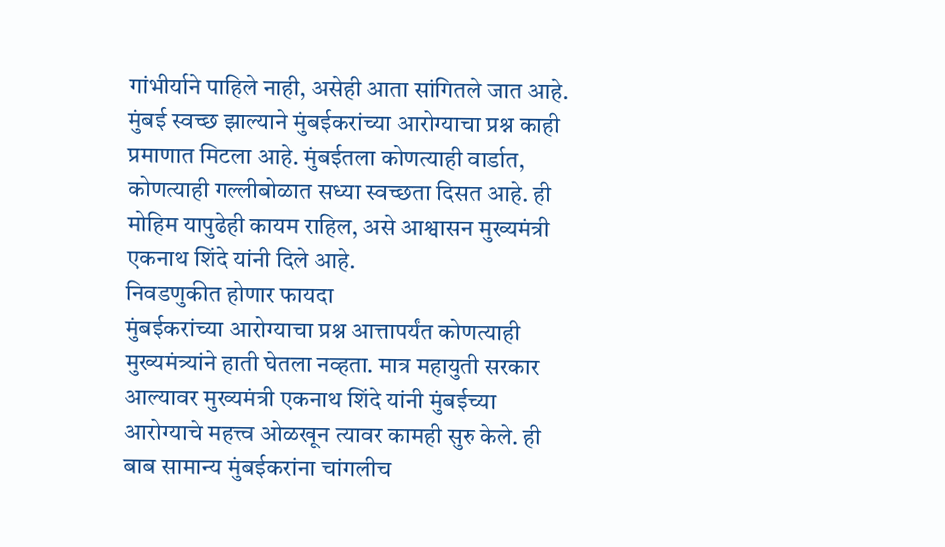गांभीर्याने पाहिले नाही, असेही आता सांगितले जात आहे. मुंबई स्वच्छ झाल्याने मुंबईकरांच्या आरोग्याचा प्रश्न काही प्रमाणात मिटला आहे. मुंबईतला कोणत्याही वार्डात, कोणत्याही गल्लीबोळात सध्या स्वच्छता दिसत आहे. ही मोहिम यापुढेही कायम राहिल, असे आश्वासन मुख्यमंत्री एकनाथ शिंदे यांनी दिले आहे.
निवडणुकीत होणार फायदा
मुंबईकरांच्या आरोग्याचा प्रश्न आत्तापर्यंत कोणत्याही मुख्यमंत्र्यांने हाती घेतला नव्हता. मात्र महायुती सरकार आल्यावर मुख्यमंत्री एकनाथ शिंदे यांनी मुंबईच्या आरोग्याचे महत्त्व ओळखून त्यावर कामही सुरु केले. ही बाब सामान्य मुंबईकरांना चांगलीच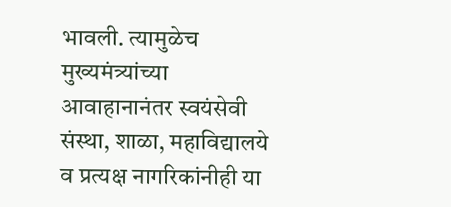भावली. त्यामुळेच मुख्यमंत्र्यांच्या आवाहानानंतर स्वयंसेवी संस्था, शाळा, महाविद्यालये व प्रत्यक्ष नागरिकांनीही या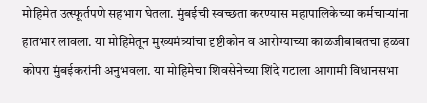मोहिमेत उत्स्फूर्तपणे सहभाग घेतला. मुंबईची स्वच्छता करण्यास महापालिकेच्या कर्मचाऱ्यांना हातभार लावला. या मोहिमेतून मुख्यमंत्र्यांचा दृष्टीकोन व आरोग्याच्या काळजीबाबतचा हळवा कोपरा मुंबईकरांनी अनुभवला. या मोहिमेचा शिवसेनेच्या शिंदे गटाला आगामी विधानसभा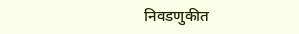निवडणुकीत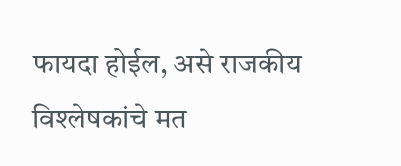फायदा होईल, असे राजकीय विश्लेषकांचे मत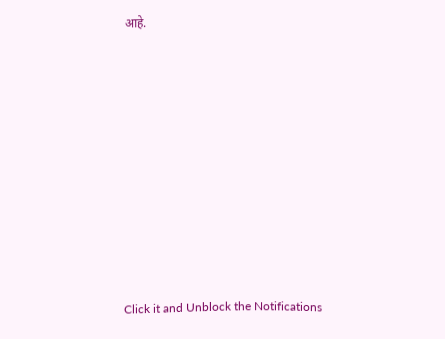आहे.












Click it and Unblock the Notifications